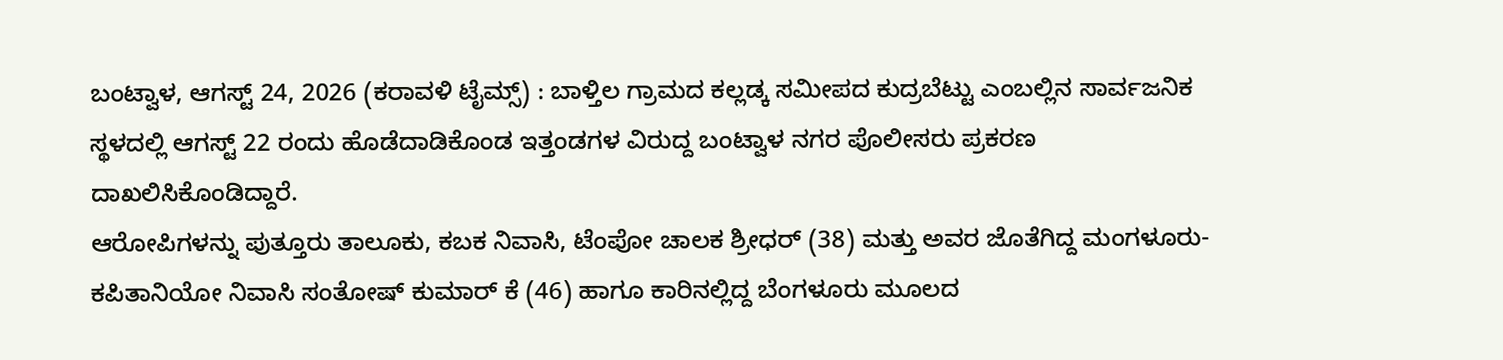ಬಂಟ್ವಾಳ, ಆಗಸ್ಟ್ 24, 2026 (ಕರಾವಳಿ ಟೈಮ್ಸ್) : ಬಾಳ್ತಿಲ ಗ್ರಾಮದ ಕಲ್ಲಡ್ಕ ಸಮೀಪದ ಕುದ್ರಬೆಟ್ಟು ಎಂಬಲ್ಲಿನ ಸಾರ್ವಜನಿಕ ಸ್ಥಳದಲ್ಲಿ ಆಗಸ್ಟ್ 22 ರಂದು ಹೊಡೆದಾಡಿಕೊಂಡ ಇತ್ತಂಡಗಳ ವಿರುದ್ದ ಬಂಟ್ವಾಳ ನಗರ ಪೊಲೀಸರು ಪ್ರಕರಣ ದಾಖಲಿಸಿಕೊಂಡಿದ್ದಾರೆ.
ಆರೋಪಿಗಳನ್ನು ಪುತ್ತೂರು ತಾಲೂಕು, ಕಬಕ ನಿವಾಸಿ, ಟೆಂಪೋ ಚಾಲಕ ಶ್ರೀಧರ್ (38) ಮತ್ತು ಅವರ ಜೊತೆಗಿದ್ದ ಮಂಗಳೂರು-ಕಪಿತಾನಿಯೋ ನಿವಾಸಿ ಸಂತೋಷ್ ಕುಮಾರ್ ಕೆ (46) ಹಾಗೂ ಕಾರಿನಲ್ಲಿದ್ದ ಬೆಂಗಳೂರು ಮೂಲದ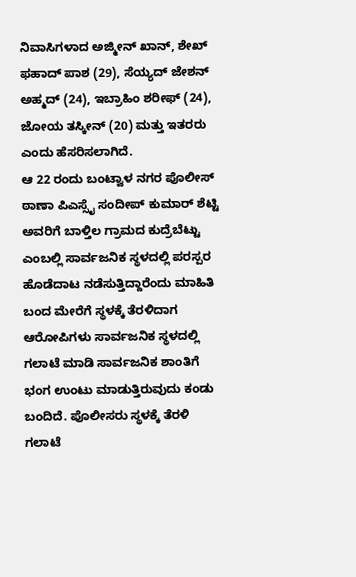ನಿವಾಸಿಗಳಾದ ಅಜ್ಮೀನ್ ಖಾನ್, ಶೇಖ್ ಫಹಾದ್ ಪಾಶ (29), ಸೆಯ್ಯದ್ ಜೇಶನ್ ಅಹ್ಮದ್ (24), ಇಬ್ರಾಹಿಂ ಶರೀಫ್ (24), ಜೋಯ ತಸ್ಕೀನ್ (20) ಮತ್ತು ಇತರರು ಎಂದು ಹೆಸರಿಸಲಾಗಿದೆ.
ಆ 22 ರಂದು ಬಂಟ್ವಾಳ ನಗರ ಪೊಲೀಸ್ ಠಾಣಾ ಪಿಎಸ್ಸೈ ಸಂದೀಪ್ ಕುಮಾರ್ ಶೆಟ್ಟಿ ಅವರಿಗೆ ಬಾಳ್ತಿಲ ಗ್ರಾಮದ ಕುದ್ರೆಬೆಟ್ಟು ಎಂಬಲ್ಲಿ ಸಾರ್ವಜನಿಕ ಸ್ಥಳದಲ್ಲಿ ಪರಸ್ಪರ ಹೊಡೆದಾಟ ನಡೆಸುತ್ತಿದ್ದಾರೆಂದು ಮಾಹಿತಿ ಬಂದ ಮೇರೆಗೆ ಸ್ಥಳಕ್ಕೆ ತೆರಳಿದಾಗ ಆರೋಪಿಗಳು ಸಾರ್ವಜನಿಕ ಸ್ಥಳದಲ್ಲಿ ಗಲಾಟೆ ಮಾಡಿ ಸಾರ್ವಜನಿಕ ಶಾಂತಿಗೆ ಭಂಗ ಉಂಟು ಮಾಡುತ್ತಿರುವುದು ಕಂಡು ಬಂದಿದೆ. ಪೊಲೀಸರು ಸ್ಥಳಕ್ಕೆ ತೆರಳಿ ಗಲಾಟೆ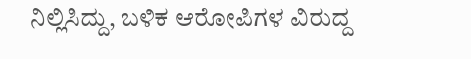ನಿಲ್ಲಿಸಿದ್ದು, ಬಳಿಕ ಆರೋಪಿಗಳ ವಿರುದ್ದ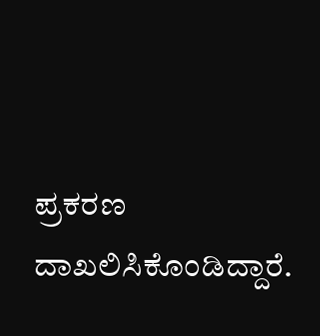ಪ್ರಕರಣ ದಾಖಲಿಸಿಕೊಂಡಿದ್ದಾರೆ.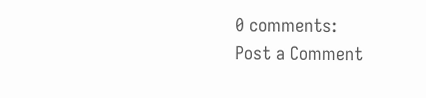0 comments:
Post a Comment